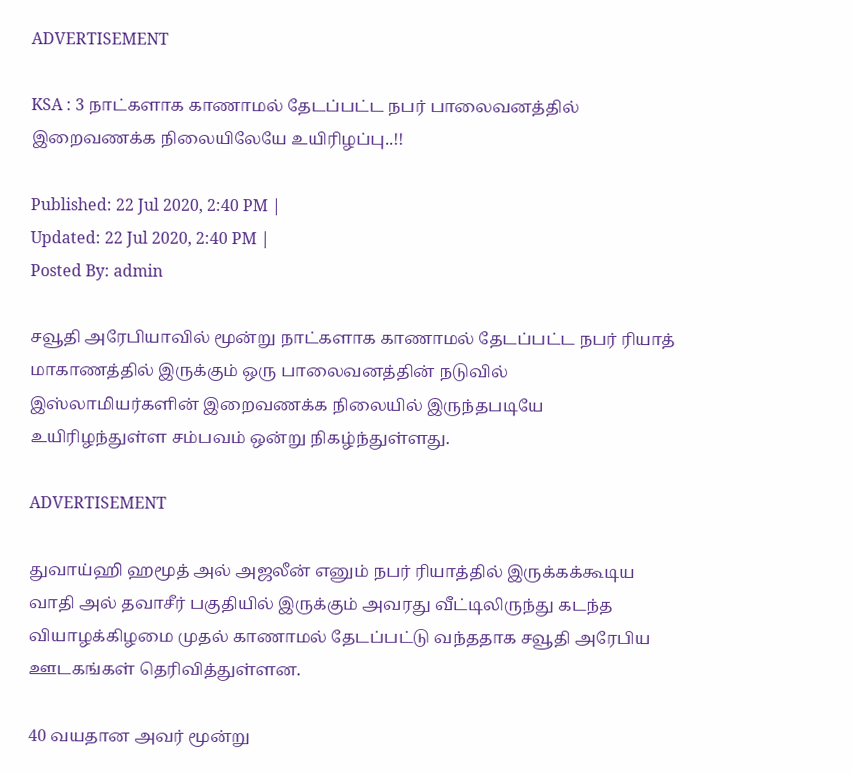ADVERTISEMENT

KSA : 3 நாட்களாக காணாமல் தேடப்பட்ட நபர் பாலைவனத்தில் இறைவணக்க நிலையிலேயே உயிரிழப்பு..!!

Published: 22 Jul 2020, 2:40 PM |
Updated: 22 Jul 2020, 2:40 PM |
Posted By: admin

சவூதி அரேபியாவில் மூன்று நாட்களாக காணாமல் தேடப்பட்ட நபர் ரியாத் மாகாணத்தில் இருக்கும் ஒரு பாலைவனத்தின் நடுவில் இஸ்லாமியர்களின் இறைவணக்க நிலையில் இருந்தபடியே உயிரிழந்துள்ள சம்பவம் ஒன்று நிகழ்ந்துள்ளது.

ADVERTISEMENT

துவாய்ஹி ஹமூத் அல் அஜலீன் எனும் நபர் ரியாத்தில் இருக்கக்கூடிய வாதி அல் தவாசீர் பகுதியில் இருக்கும் அவரது வீட்டிலிருந்து கடந்த வியாழக்கிழமை முதல் காணாமல் தேடப்பட்டு வந்ததாக சவூதி அரேபிய ஊடகங்கள் தெரிவித்துள்ளன.

40 வயதான அவர் மூன்று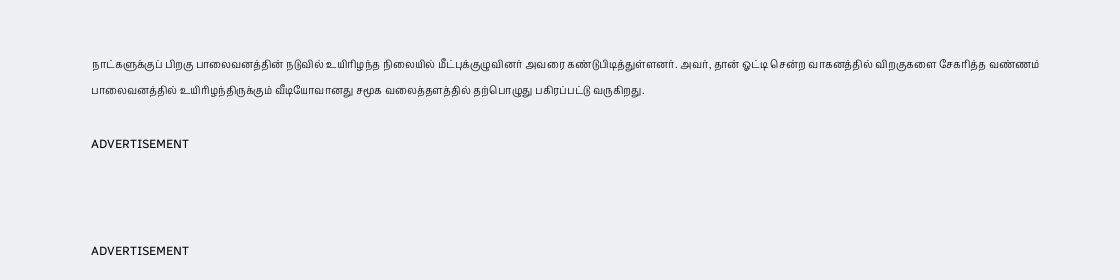நாட்களுக்குப் பிறகு பாலைவனத்தின் நடுவில் உயிரிழந்த நிலையில் மீட்புக்குழுவினர் அவரை கண்டுபிடித்துள்ளனர். அவர், தான் ஓட்டி சென்ற வாகனத்தில் விறகுகளை சேகரித்த வண்ணம் பாலைவனத்தில் உயிரிழந்திருக்கும் வீடியோவானது சமூக வலைத்தளத்தில் தற்பொழுது பகிரப்பட்டு வருகிறது.

ADVERTISEMENT



ADVERTISEMENT